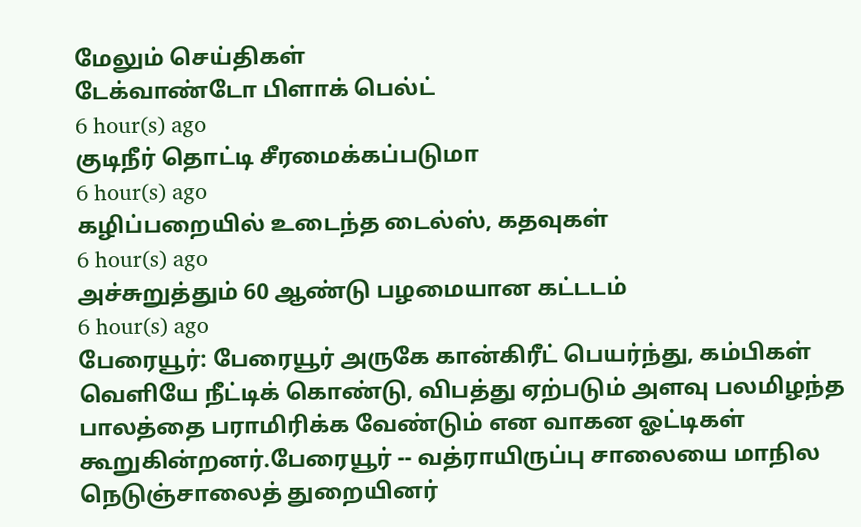மேலும் செய்திகள்
டேக்வாண்டோ பிளாக் பெல்ட்
6 hour(s) ago
குடிநீர் தொட்டி சீரமைக்கப்படுமா
6 hour(s) ago
கழிப்பறையில் உடைந்த டைல்ஸ், கதவுகள்
6 hour(s) ago
அச்சுறுத்தும் 60 ஆண்டு பழமையான கட்டடம்
6 hour(s) ago
பேரையூர்: பேரையூர் அருகே கான்கிரீட் பெயர்ந்து, கம்பிகள் வெளியே நீட்டிக் கொண்டு, விபத்து ஏற்படும் அளவு பலமிழந்த பாலத்தை பராமிரிக்க வேண்டும் என வாகன ஓட்டிகள் கூறுகின்றனர்.பேரையூர் -- வத்ராயிருப்பு சாலையை மாநில நெடுஞ்சாலைத் துறையினர்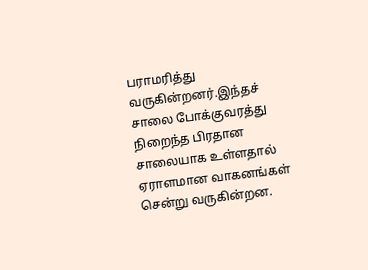பராமரித்து வருகின்றனர்.இந்தச் சாலை போக்குவரத்து நிறைந்த பிரதான சாலையாக உள்ளதால் ஏராளமான வாகனங்கள் சென்று வருகின்றன.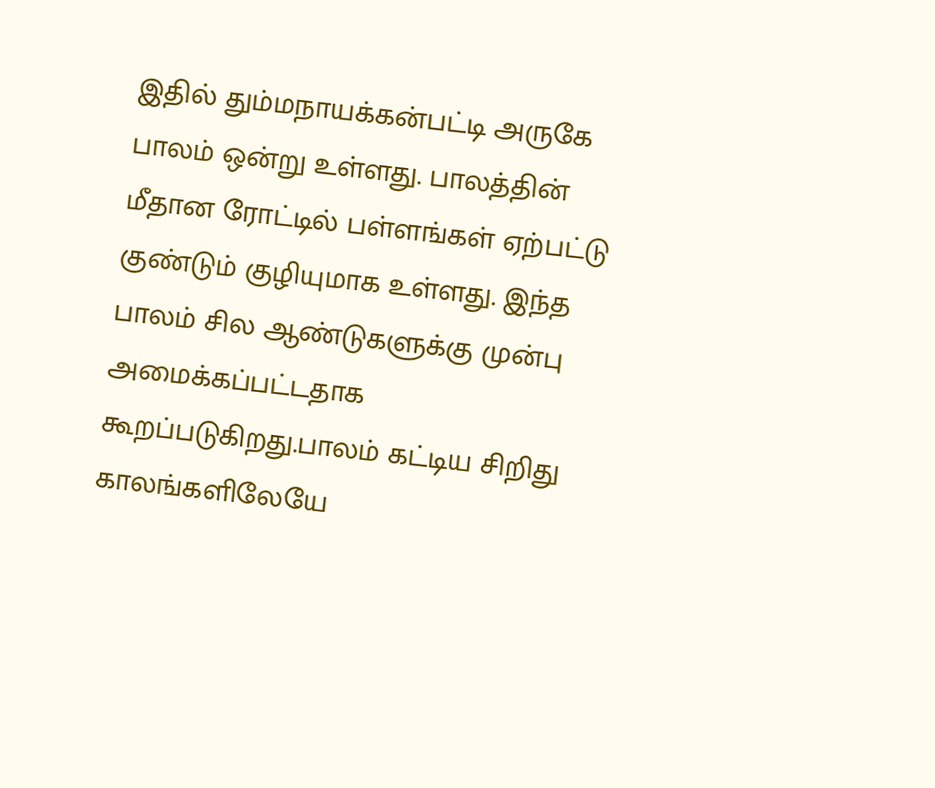இதில் தும்மநாயக்கன்பட்டி அருகே பாலம் ஒன்று உள்ளது. பாலத்தின் மீதான ரோட்டில் பள்ளங்கள் ஏற்பட்டு குண்டும் குழியுமாக உள்ளது. இந்த பாலம் சில ஆண்டுகளுக்கு முன்பு அமைக்கப்பட்டதாக கூறப்படுகிறது.பாலம் கட்டிய சிறிது காலங்களிலேயே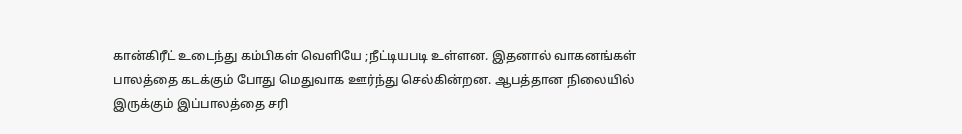கான்கிரீட் உடைந்து கம்பிகள் வெளியே ;நீட்டியபடி உள்ளன. இதனால் வாகனங்கள் பாலத்தை கடக்கும் போது மெதுவாக ஊர்ந்து செல்கின்றன. ஆபத்தான நிலையில் இருக்கும் இப்பாலத்தை சரி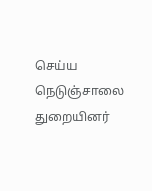செய்ய நெடுஞ்சாலை துறையினர்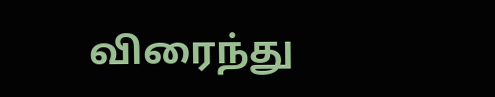விரைந்து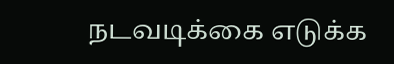நடவடிக்கை எடுக்க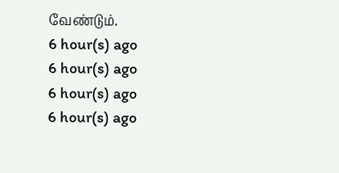வேண்டும்.
6 hour(s) ago
6 hour(s) ago
6 hour(s) ago
6 hour(s) ago